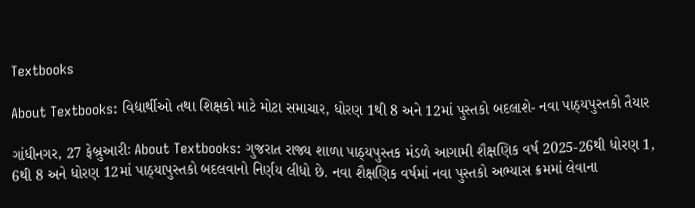Textbooks

About Textbooks: વિદ્યાર્થીઓ તથા શિક્ષકો માટે મોટા સમાચાર, ધોરણ 1થી 8 અને 12માં પુસ્તકો બદલાશે- નવા પાઠ્યપુસ્તકો તૈયાર

ગાંધીનગર, 27 ફેબ્રુઆરીઃ About Textbooks: ગુજરાત રાજ્ય શાળા પાઠ્યપુસ્તક મંડળે આગામી શૈક્ષણિક વર્ષ 2025-26થી ધોરણ 1, 6થી 8 અને ધોરણ 12માં પાઠ્યાપુસ્તકો બદલવાનો નિર્ણય લીધો છે. નવા શૈક્ષણિક વર્ષમાં નવા પુસ્તકો અભ્યાસ ક્રમમાં લેવાના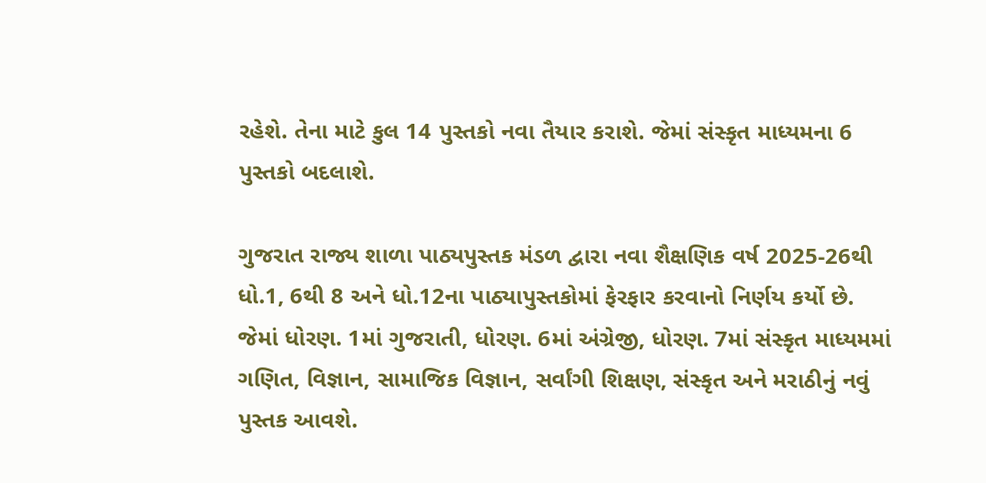રહેશે. તેના માટે કુલ 14 પુસ્તકો નવા તૈયાર કરાશે. જેમાં સંસ્કૃત માધ્યમના 6 પુસ્તકો બદલાશે.

ગુજરાત રાજ્ય શાળા પાઠ્યપુસ્તક મંડળ દ્વારા નવા શૈક્ષણિક વર્ષ 2025-26થી ધો.1, 6થી 8 અને ધો.12ના પાઠ્યાપુસ્તકોમાં ફેરફાર કરવાનો નિર્ણય કર્યો છે. જેમાં ધોરણ. 1માં ગુજરાતી, ધોરણ. 6માં અંગ્રેજી, ધોરણ. 7માં સંસ્કૃત માધ્યમમાં ગણિત, વિજ્ઞાન, સામાજિક વિજ્ઞાન, સર્વાંગી શિક્ષણ, સંસ્કૃત અને મરાઠીનું નવું પુસ્તક આવશે.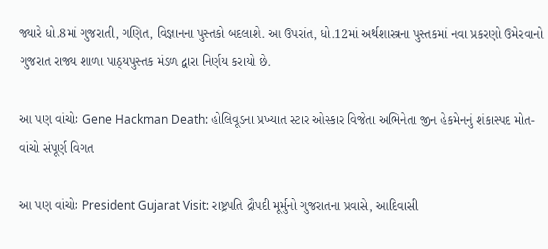જ્યારે ધો.8માં ગુજરાતી, ગણિત, વિજ્ઞાનના પુસ્તકો બદલાશે. આ ઉપરાંત, ધો.12માં અર્થશાસ્ત્રના પુસ્તકમાં નવા પ્રકરણો ઉમેરવાનો ગુજરાત રાજ્ય શાળા પાઠ્યપુસ્તક મંડળ દ્વારા નિર્ણય કરાયો છે.

આ પણ વાંચોઃ Gene Hackman Death: હોલિવૂડના પ્રખ્યાત સ્ટાર ઓસ્કાર વિજેતા અભિનેતા જીન હેકમેનનું શંકાસ્પદ મોત- વાંચો સંપૂર્ણ વિગત

આ પણ વાંચોઃ President Gujarat Visit: રાષ્ટ્રપતિ દ્રૌપદી મૂર્મુનો ગુજરાતના પ્રવાસે, આદિવાસી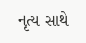નૃત્ય સાથે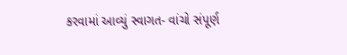કરવામાં આવ્યું સ્વાગત- વાંચો સંપૂર્ણ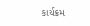કાર્યક્રમ